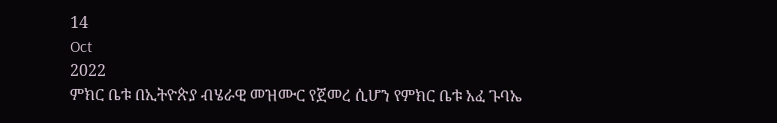14
Oct
2022
ምክር ቤቱ በኢትዮጵያ ብሄራዊ መዝሙር የጀመረ ሲሆን የምክር ቤቱ አፈ ጉባኤ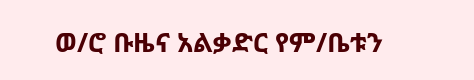ወ/ሮ ቡዜና አልቃድር የም/ቤቱን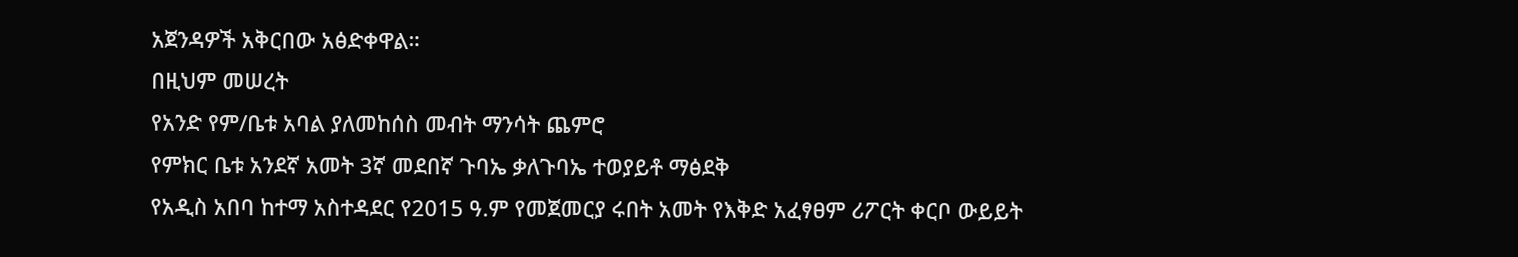አጀንዳዎች አቅርበው አፅድቀዋል።
በዚህም መሠረት
የአንድ የም/ቤቱ አባል ያለመከሰስ መብት ማንሳት ጨምሮ
የምክር ቤቱ አንደኛ አመት 3ኛ መደበኛ ጉባኤ ቃለጉባኤ ተወያይቶ ማፅደቅ
የአዲስ አበባ ከተማ አስተዳደር የ2015 ዓ.ም የመጀመርያ ሩበት አመት የእቅድ አፈፃፀም ሪፖርት ቀርቦ ውይይት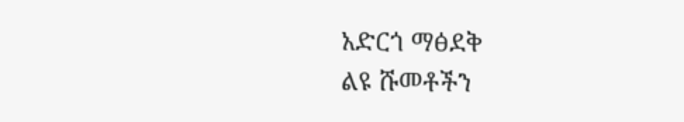አድርጎ ማፅደቅ
ልዩ ሹመቶችን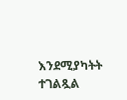እንደሚያካትት ተገልጿል